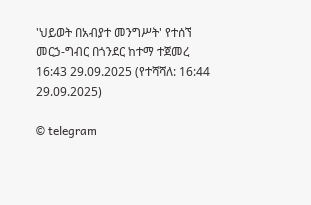'ህይወት በአብያተ መንግሥት' የተሰኘ መርኃ-ግብር በጎንደር ከተማ ተጀመረ
16:43 29.09.2025 (የተሻሻለ: 16:44 29.09.2025)

© telegram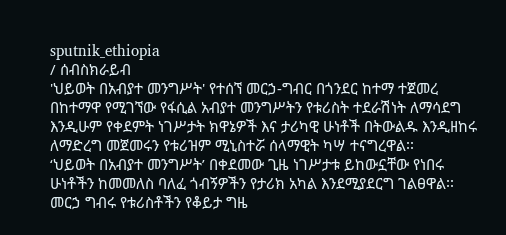sputnik_ethiopia
/ ሰብስክራይብ
'ህይወት በአብያተ መንግሥት' የተሰኘ መርኃ-ግብር በጎንደር ከተማ ተጀመረ
በከተማዋ የሚገኘው የፋሲል አብያተ መንግሥትን የቱሪስት ተደራሽነት ለማሳደግ እንዲሁም የቀደምት ነገሥታት ክዋኔዎች እና ታሪካዊ ሁነቶች በትውልዱ እንዲዘከሩ ለማድረግ መጀመሩን የቱሪዝም ሚኒስተሯ ሰላማዊት ካሣ ተናግረዋል፡፡
‘ህይወት በአብያተ መንግሥት’ በቀደመው ጊዜ ነገሥታቱ ይከውኗቸው የነበሩ ሁነቶችን ከመመለስ ባለፈ ጎብኝዎችን የታሪክ አካል እንደሚያደርግ ገልፀዋል፡፡
መርኃ ግብሩ የቱሪስቶችን የቆይታ ግዜ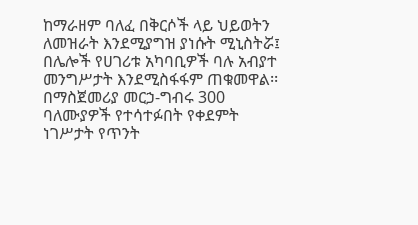ከማራዘም ባለፈ በቅርሶች ላይ ህይወትን ለመዝራት እንደሚያግዝ ያነሱት ሚኒስትሯ፤ በሌሎች የሀገሪቱ አካባቢዎች ባሉ አብያተ መንግሥታት እንደሚስፋፋም ጠቁመዋል፡፡
በማስጀመሪያ መርኃ-ግብሩ 300 ባለሙያዎች የተሳተፉበት የቀደምት ነገሥታት የጥንት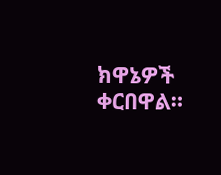ክዋኔዎች ቀርበዋል።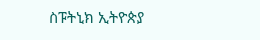ስፑትኒክ ኢትዮጵያ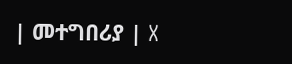| መተግበሪያ | X